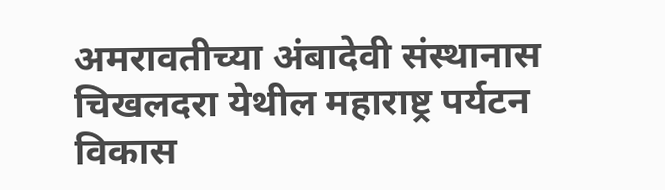अमरावतीच्या अंबादेवी संस्थानास चिखलदरा येथील महाराष्ट्र पर्यटन विकास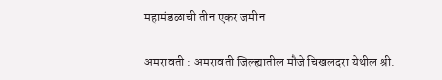महामंडळाची तीन एकर जमीन

अमरावती : अमरावती जिल्ह्यातील मौजे चिखलदरा येथील श्री.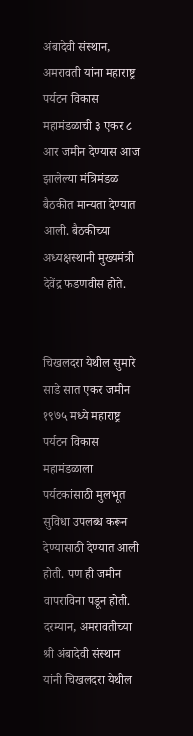अंबादेवी संस्थान, अमरावती यांना महाराष्ट्र पर्यटन विकास महामंडळाची ३ एकर ८ आर जमीन देण्यास आज झालेल्या मंत्रिमंडळ बैठकीत मान्यता देण्यात आली. बैठकीच्या अध्यक्षस्थानी मुख्यमंत्री देवेंद्र फडणवीस होते.


चिखलदरा येथील सुमारे साडे सात एकर जमीन १९७५ मध्ये महाराष्ट्र पर्यटन विकास महामंडळाला पर्यटकांसाठी मुलभूत सुविधा उपलब्ध करून देण्यासाठी देण्यात आली होती. पण ही जमीन वापराविना पडून होती. दरम्यान, अमरावतीच्या श्री अंबादेवी संस्थान यांनी चिखलदरा येथील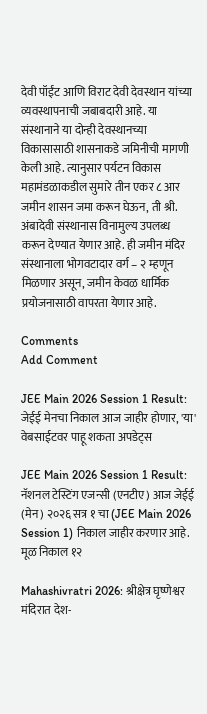देवी पॉईंट आणि विराट देवी देवस्थान यांच्या व्यवस्थापनाची जबाबदारी आहे. या संस्थानाने या दोन्ही देवस्थानच्या विकासासाठी शासनाकडे जमिनीची मागणी केली आहे. त्यानुसार पर्यटन विकास महामंडळाकडील सुमारे तीन एकर ८ आर जमीन शासन जमा करून घेऊन, ती श्री. अंबादेवी संस्थानास विनामुल्य उपलब्ध करून देण्यात येणार आहे. ही जमीन मंदिर संस्थानाला भोगवटादार वर्ग – २ म्हणून मिळणार असून, जमीन केवळ धार्मिक प्रयोजनासाठी वापरता येणार आहे.

Comments
Add Comment

JEE Main 2026 Session 1 Result: जेईई मेनचा निकाल आज जाहीर होणार, 'या' वेबसाईटवर पाहू शकता अपडेट्स

JEE Main 2026 Session 1 Result: नॅशनल टेस्टिंग एजन्सी (एनटीए) आज जेईई (मेन) २०२६ सत्र १ चा (JEE Main 2026 Session 1) निकाल जाहीर करणार आहे. मूळ निकाल १२

Mahashivratri 2026: श्रीक्षेत्र घृष्णेश्वर मंदिरात देश-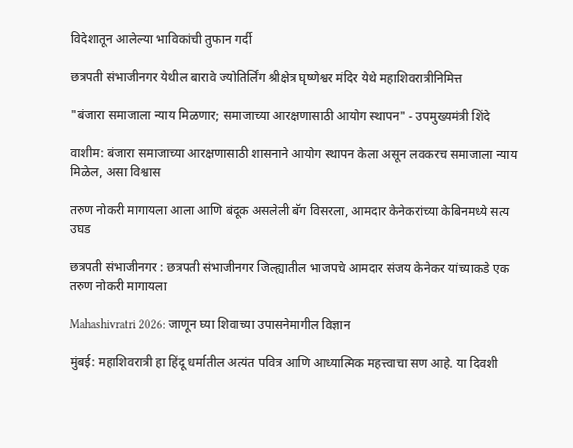विदेशातून आलेल्या भाविकांची तुफान गर्दी

छत्रपती संभाजीनगर येथील बारावे ज्योतिर्लिंग श्रीक्षेत्र घृष्णेश्वर मंदिर येथे महाशिवरात्रीनिमित्त

"बंजारा समाजाला न्याय मिळणार; समाजाच्या आरक्षणासाठी आयोग स्थापन" - उपमुख्यमंत्री शिंदे

वाशीम: बंजारा समाजाच्या आरक्षणासाठी शासनाने आयोग स्थापन केला असून लवकरच समाजाला न्याय मिळेल, असा विश्वास

तरुण नोकरी मागायला आला आणि बंदूक असलेली बॅग विसरला, आमदार केनेकरांच्या केबिनमध्ये सत्य उघड

छत्रपती संभाजीनगर : छत्रपती संभाजीनगर जिल्ह्यातील भाजपचे आमदार संजय केनेकर यांच्याकडे एक तरुण नोकरी मागायला

Mahashivratri 2026: जाणून घ्या शिवाच्या उपासनेमागील विज्ञान

मुंबई: महाशिवरात्री हा हिंदू धर्मातील अत्यंत पवित्र आणि आध्यात्मिक महत्त्वाचा सण आहे. या दिवशी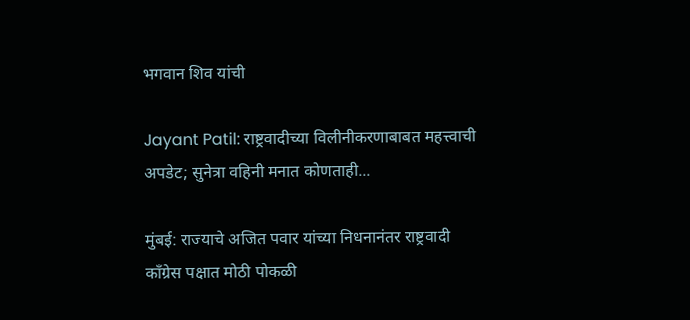भगवान शिव यांची

Jayant Patil: राष्ट्रवादीच्या विलीनीकरणाबाबत महत्त्वाची अपडेट; सुनेत्रा वहिनी मनात कोणताही...

मुंबई: राज्याचे अजित पवार यांच्या निधनानंतर राष्ट्रवादी काँग्रेस पक्षात मोठी पोकळी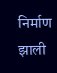निर्माण झाली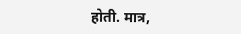होती. मात्र,